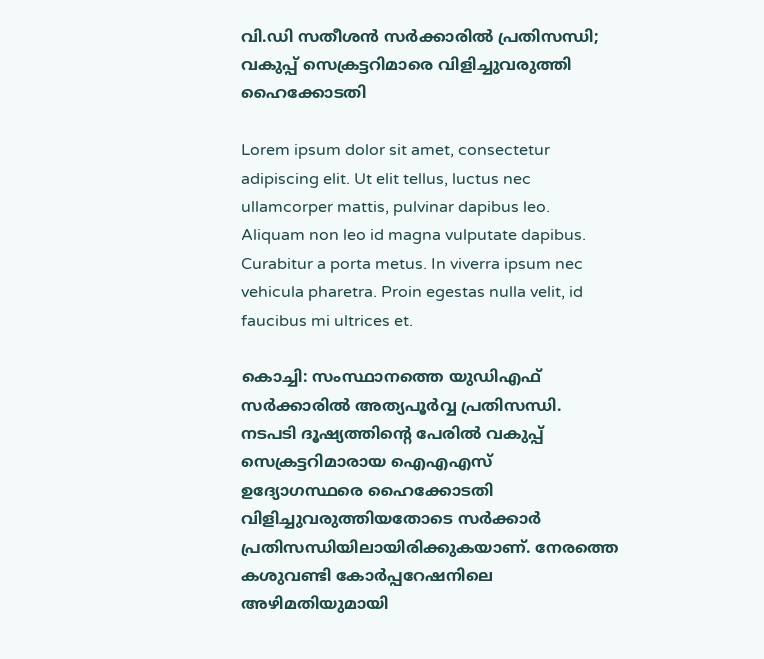വി.ഡി സതീശൻ സര്‍ക്കാരില്‍ പ്രതിസന്ധി; വകുപ്പ് സെക്രട്ടറിമാരെ വിളിച്ചുവരുത്തി ഹൈക്കോടതി

Lorem ipsum dolor sit amet, consectetur adipiscing elit. Ut elit tellus, luctus nec ullamcorper mattis, pulvinar dapibus leo. Aliquam non leo id magna vulputate dapibus. Curabitur a porta metus. In viverra ipsum nec vehicula pharetra. Proin egestas nulla velit, id faucibus mi ultrices et.

കൊച്ചി: സംസ്ഥാനത്തെ യുഡിഎഫ് സര്‍ക്കാരില്‍ അത്യപൂര്‍വ്വ പ്രതിസന്ധി. നടപടി ദൂഷ്യത്തിന്റെ പേരില്‍ വകുപ്പ് സെക്രട്ടറിമാരായ ഐഎഎസ് ഉദ്യോഗസ്ഥരെ ഹൈക്കോടതി വിളിച്ചുവരുത്തിയതോടെ സര്‍ക്കാര്‍ പ്രതിസന്ധിയിലായിരിക്കുകയാണ്. നേരത്തെ കശുവണ്ടി കോര്‍പ്പറേഷനിലെ അഴിമതിയുമായി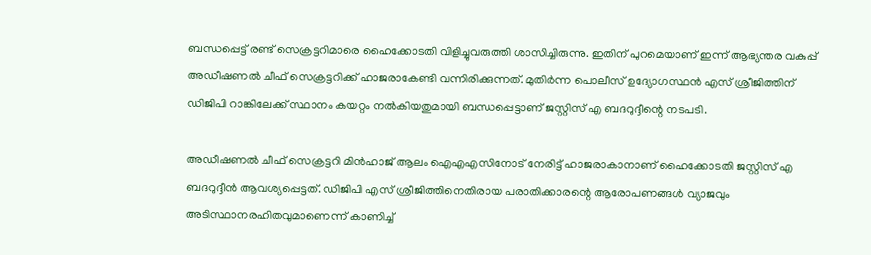ബന്ധപ്പെട്ട് രണ്ട് സെക്രട്ടറിമാരെ ഹൈക്കോടതി വിളിച്ചുവരുത്തി ശാസിച്ചിരുന്നു. ഇതിന് പുറമെയാണ് ഇന്ന് ആഭ്യന്തര വകുപ്പ് അഡീഷണല്‍ ചീഫ് സെക്രട്ടറിക്ക് ഹാജരാകേണ്ടി വന്നിരിക്കുന്നത്. മുതിര്‍ന്ന പൊലീസ് ഉദ്യോഗസ്ഥന്‍ എസ് ശ്രീജിത്തിന് ഡിജിപി റാങ്കിലേക്ക് സ്ഥാനം കയറ്റം നല്‍കിയതുമായി ബന്ധപ്പെട്ടാണ് ജസ്റ്റിസ് എ ബദറുദ്ദീന്റെ നടപടി.

അഡീഷണല്‍ ചീഫ് സെക്രട്ടറി മിന്‍ഹാജ് ആലം ഐഎഎസിനോട് നേരിട്ട് ഹാജരാകാനാണ് ഹൈക്കോടതി ജസ്റ്റിസ് എ ബദറുദ്ദീന്‍ ആവശ്യപ്പെട്ടത്. ഡിജിപി എസ് ശ്രീജിത്തിനെതിരായ പരാതിക്കാരന്റെ ആരോപണങ്ങള്‍ വ്യാജവും അടിസ്ഥാനരഹിതവുമാണെന്ന് കാണിച്ച്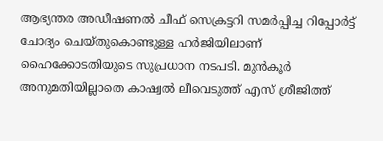ആഭ്യന്തര അഡീഷണല്‍ ചീഫ് സെക്രട്ടറി സമര്‍പ്പിച്ച റിപ്പോര്‍ട്ട് ചോദ്യം ചെയ്തുകൊണ്ടുള്ള ഹര്‍ജിയിലാണ് ഹൈക്കോടതിയുടെ സുപ്രധാന നടപടി. മുന്‍കൂര്‍ അനുമതിയില്ലാതെ കാഷ്വല്‍ ലീവെടുത്ത് എസ് ശ്രീജിത്ത്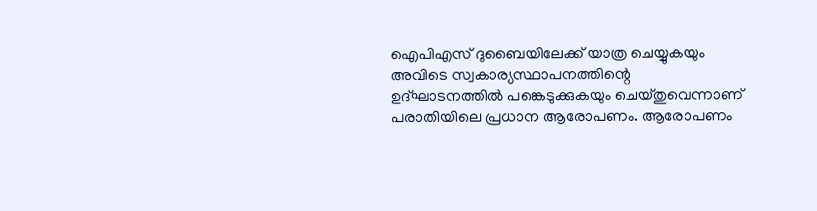ഐപിഎസ് ദുബൈയിലേക്ക് യാത്ര ചെയ്യുകയും അവിടെ സ്വകാര്യസ്ഥാപനത്തിന്റെ ഉദ്ഘാടനത്തില്‍ പങ്കെടുക്കുകയും ചെയ്തുവെന്നാണ് പരാതിയിലെ പ്രധാന ആരോപണം. ആരോപണം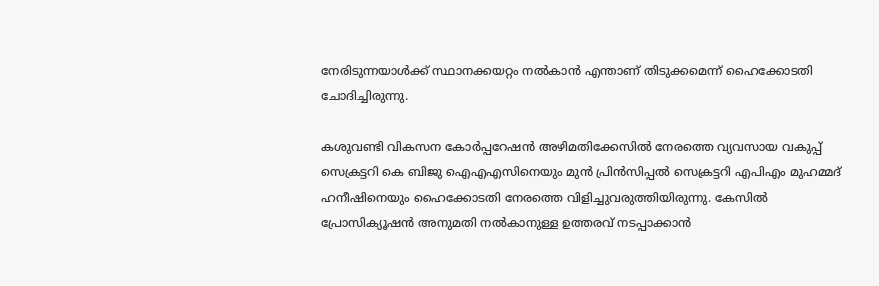നേരിടുന്നയാള്‍ക്ക് സ്ഥാനക്കയറ്റം നല്‍കാന്‍ എന്താണ് തിടുക്കമെന്ന് ഹൈക്കോടതി ചോദിച്ചിരുന്നു.

കശുവണ്ടി വികസന കോര്‍പ്പറേഷന്‍ അഴിമതിക്കേസില്‍ നേരത്തെ വ്യവസായ വകുപ്പ് സെക്രട്ടറി കെ ബിജു ഐഎഎസിനെയും മുന്‍ പ്രിന്‍സിപ്പല്‍ സെക്രട്ടറി എപിഎം മുഹമ്മദ് ഹനീഷിനെയും ഹൈക്കോടതി നേരത്തെ വിളിച്ചുവരുത്തിയിരുന്നു. കേസില്‍ പ്രോസിക്യൂഷന്‍ അനുമതി നല്‍കാനുള്ള ഉത്തരവ് നടപ്പാക്കാന്‍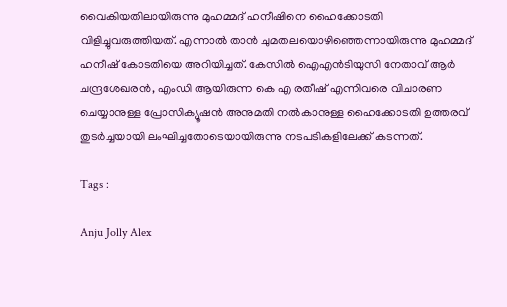വൈകിയതിലായിരുന്നു മുഹമ്മദ് ഹനീഷിനെ ഹൈക്കോടതി വിളിച്ചുവരുത്തിയത്. എന്നാല്‍ താന്‍ ചുമതലയൊഴിഞ്ഞെന്നായിരുന്നു മുഹമ്മദ് ഹനീഷ് കോടതിയെ അറിയിച്ചത്. കേസില്‍ ഐഎന്‍ടിയുസി നേതാവ് ആര്‍ ചന്ദ്രശേഖരന്‍, എംഡി ആയിരുന്ന കെ എ രതീഷ് എന്നിവരെ വിചാരണ ചെയ്യാനുള്ള പ്രോസിക്യൂഷന്‍ അനുമതി നല്‍കാനുള്ള ഹൈക്കോടതി ഉത്തരവ് തുടര്‍ച്ചയായി ലംഘിച്ചതോടെയായിരുന്നു നടപടികളിലേക്ക് കടന്നത്.

Tags :

Anju Jolly Alex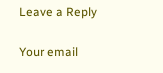Leave a Reply

Your email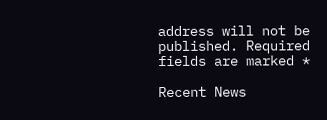address will not be published. Required fields are marked *

Recent News